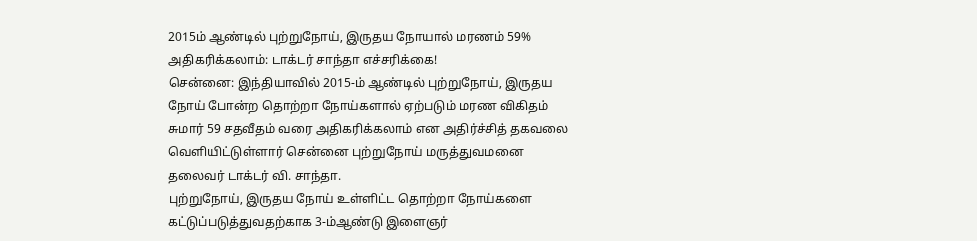2015ம் ஆண்டில் புற்றுநோய், இருதய நோயால் மரணம் 59% அதிகரிக்கலாம்: டாக்டர் சாந்தா எச்சரிக்கை!
சென்னை: இந்தியாவில் 2015-ம் ஆண்டில் புற்றுநோய், இருதய நோய் போன்ற தொற்றா நோய்களால் ஏற்படும் மரண விகிதம் சுமார் 59 சதவீதம் வரை அதிகரிக்கலாம் என அதிர்ச்சித் தகவலை வெளியிட்டுள்ளார் சென்னை புற்றுநோய் மருத்துவமனை தலைவர் டாக்டர் வி. சாந்தா.
புற்றுநோய், இருதய நோய் உள்ளிட்ட தொற்றா நோய்களை கட்டுப்படுத்துவதற்காக 3-ம்ஆண்டு இளைஞர்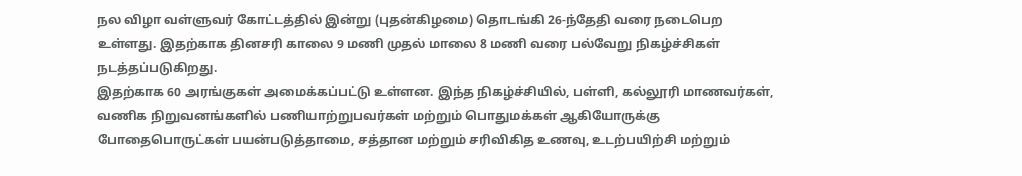நல விழா வள்ளுவர் கோட்டத்தில் இன்று (புதன்கிழமை) தொடங்கி 26-ந்தேதி வரை நடைபெற உள்ளது. இதற்காக தினசரி காலை 9 மணி முதல் மாலை 8 மணி வரை பல்வேறு நிகழ்ச்சிகள் நடத்தப்படுகிறது.
இதற்காக 60 அரங்குகள் அமைக்கப்பட்டு உள்ளன. இந்த நிகழ்ச்சியில், பள்ளி, கல்லூரி மாணவர்கள், வணிக நிறுவனங்களில் பணியாற்றுபவர்கள் மற்றும் பொதுமக்கள் ஆகியோருக்கு போதைபொருட்கள் பயன்படுத்தாமை, சத்தான மற்றும் சரிவிகித உணவு, உடற்பயிற்சி மற்றும்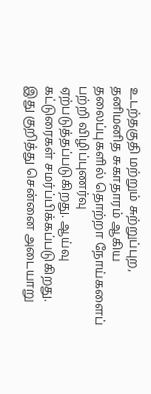உடற்தகுதி மற்றும் சுற்றுப்புற, தனிமனித சுகாதாரம் ஆகிய தலைப்புகளில் தொற்றா நோய்களைப் பற்றி விழிப்புணர்வு ஏற்படுத்தப்படுகிறது. ஆய்வு கட்டுரைகள் சமர்ப்பிக்கப்படுகிறது.
இது குறித்து சென்னை அடையாறு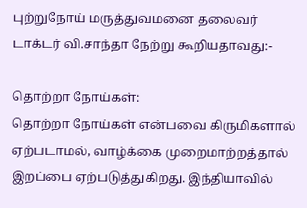புற்றுநோய் மருத்துவமனை தலைவர் டாக்டர் வி.சாந்தா நேற்று கூறியதாவது:-

தொற்றா நோய்கள்:
தொற்றா நோய்கள் என்பவை கிருமிகளால் ஏற்படாமல், வாழ்க்கை முறைமாற்றத்தால் இறப்பை ஏற்படுத்துகிறது. இந்தியாவில்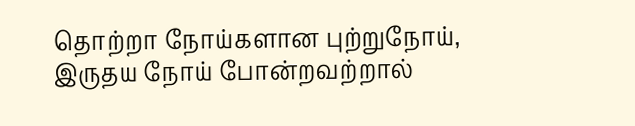தொற்றா நோய்களான புற்றுநோய், இருதய நோய் போன்றவற்றால்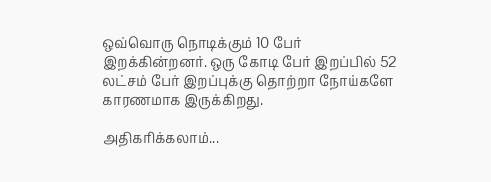ஒவ்வொரு நொடிக்கும் 10 பேர் இறக்கின்றனர். ஒரு கோடி பேர் இறப்பில் 52 லட்சம் பேர் இறப்புக்கு தொற்றா நோய்களே காரணமாக இருக்கிறது.

அதிகரிக்கலாம்...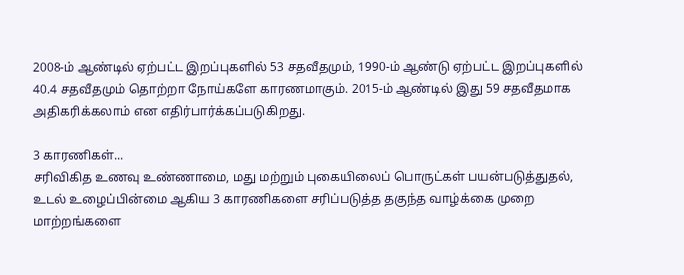2008-ம் ஆண்டில் ஏற்பட்ட இறப்புகளில் 53 சதவீதமும், 1990-ம் ஆண்டு ஏற்பட்ட இறப்புகளில் 40.4 சதவீதமும் தொற்றா நோய்களே காரணமாகும். 2015-ம் ஆண்டில் இது 59 சதவீதமாக அதிகரிக்கலாம் என எதிர்பார்க்கப்படுகிறது.

3 காரணிகள்...
சரிவிகித உணவு உண்ணாமை, மது மற்றும் புகையிலைப் பொருட்கள் பயன்படுத்துதல், உடல் உழைப்பின்மை ஆகிய 3 காரணிகளை சரிப்படுத்த தகுந்த வாழ்க்கை முறை மாற்றங்களை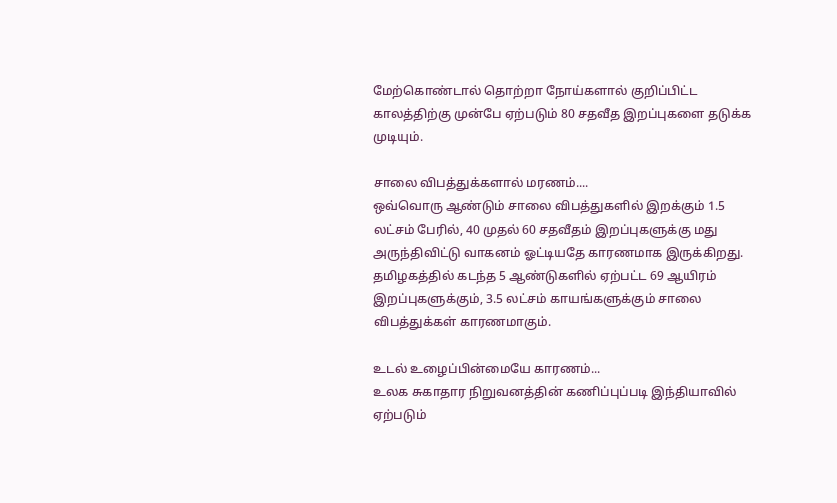மேற்கொண்டால் தொற்றா நோய்களால் குறிப்பிட்ட காலத்திற்கு முன்பே ஏற்படும் 80 சதவீத இறப்புகளை தடுக்க முடியும்.

சாலை விபத்துக்களால் மரணம்....
ஒவ்வொரு ஆண்டும் சாலை விபத்துகளில் இறக்கும் 1.5 லட்சம் பேரில், 40 முதல் 60 சதவீதம் இறப்புகளுக்கு மது அருந்திவிட்டு வாகனம் ஓட்டியதே காரணமாக இருக்கிறது. தமிழகத்தில் கடந்த 5 ஆண்டுகளில் ஏற்பட்ட 69 ஆயிரம் இறப்புகளுக்கும், 3.5 லட்சம் காயங்களுக்கும் சாலை விபத்துக்கள் காரணமாகும்.

உடல் உழைப்பின்மையே காரணம்...
உலக சுகாதார நிறுவனத்தின் கணிப்புப்படி இந்தியாவில் ஏற்படும்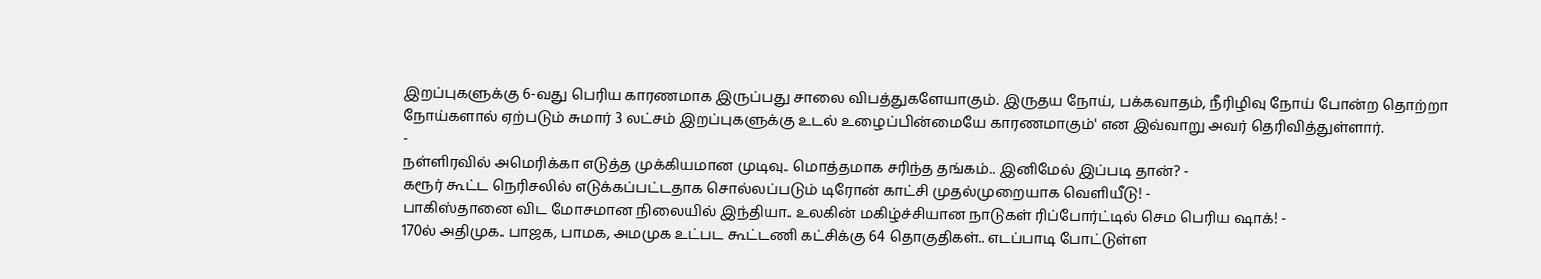இறப்புகளுக்கு 6-வது பெரிய காரணமாக இருப்பது சாலை விபத்துகளேயாகும். இருதய நோய், பக்கவாதம், நீரிழிவு நோய் போன்ற தொற்றா நோய்களால் ஏற்படும் சுமார் 3 லட்சம் இறப்புகளுக்கு உடல் உழைப்பின்மையே காரணமாகும்' என இவ்வாறு அவர் தெரிவித்துள்ளார்.
-
நள்ளிரவில் அமெரிக்கா எடுத்த முக்கியமான முடிவு.. மொத்தமாக சரிந்த தங்கம்.. இனிமேல் இப்படி தான்? -
கரூர் கூட்ட நெரிசலில் எடுக்கப்பட்டதாக சொல்லப்படும் டிரோன் காட்சி முதல்முறையாக வெளியீடு! -
பாகிஸ்தானை விட மோசமான நிலையில் இந்தியா.. உலகின் மகிழ்ச்சியான நாடுகள் ரிப்போர்ட்டில் செம பெரிய ஷாக்! -
170ல் அதிமுக.. பாஜக, பாமக, அமமுக உட்பட கூட்டணி கட்சிக்கு 64 தொகுதிகள்.. எடப்பாடி போட்டுள்ள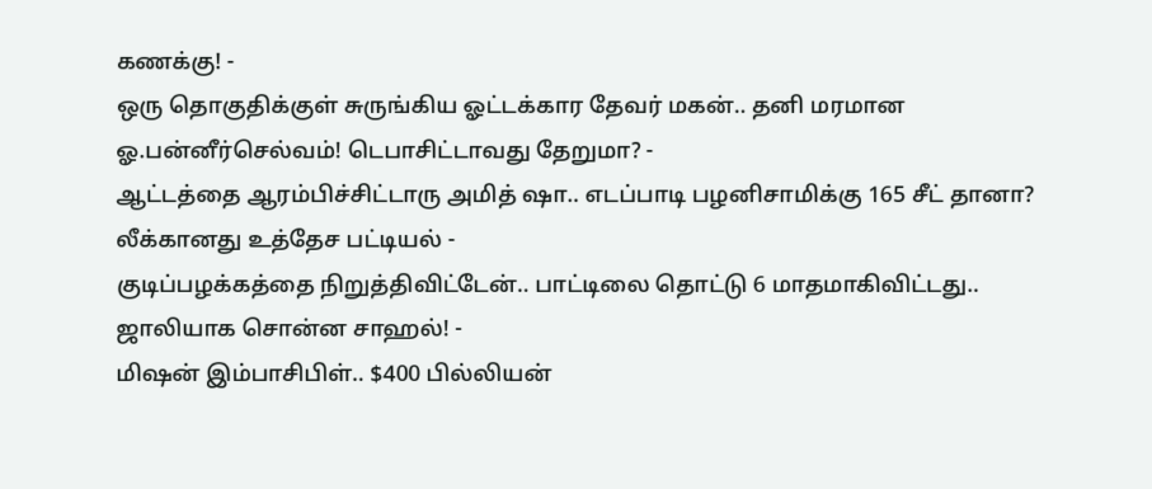கணக்கு! -
ஒரு தொகுதிக்குள் சுருங்கிய ஓட்டக்கார தேவர் மகன்.. தனி மரமான ஓ.பன்னீர்செல்வம்! டெபாசிட்டாவது தேறுமா? -
ஆட்டத்தை ஆரம்பிச்சிட்டாரு அமித் ஷா.. எடப்பாடி பழனிசாமிக்கு 165 சீட் தானா? லீக்கானது உத்தேச பட்டியல் -
குடிப்பழக்கத்தை நிறுத்திவிட்டேன்.. பாட்டிலை தொட்டு 6 மாதமாகிவிட்டது.. ஜாலியாக சொன்ன சாஹல்! -
மிஷன் இம்பாசிபிள்.. $400 பில்லியன்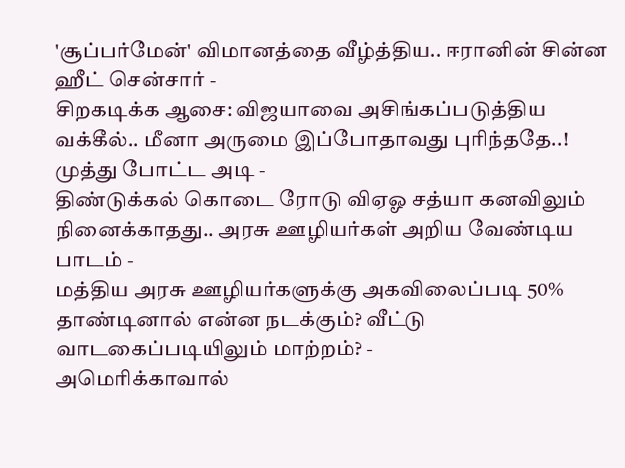'சூப்பர்மேன்' விமானத்தை வீழ்த்திய.. ஈரானின் சின்ன ஹீட் சென்சார் -
சிறகடிக்க ஆசை: விஜயாவை அசிங்கப்படுத்திய வக்கீல்.. மீனா அருமை இப்போதாவது புரிந்ததே..! முத்து போட்ட அடி -
திண்டுக்கல் கொடை ரோடு விஏஓ சத்யா கனவிலும் நினைக்காதது.. அரசு ஊழியர்கள் அறிய வேண்டிய பாடம் -
மத்திய அரசு ஊழியர்களுக்கு அகவிலைப்படி 50% தாண்டினால் என்ன நடக்கும்? வீட்டு வாடகைப்படியிலும் மாற்றம்? -
அமெரிக்காவால்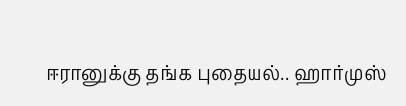ஈரானுக்கு தங்க புதையல்.. ஹார்முஸ்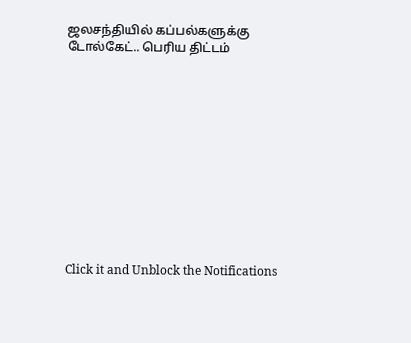ஜலசந்தியில் கப்பல்களுக்கு டோல்கேட்.. பெரிய திட்டம்












Click it and Unblock the Notifications